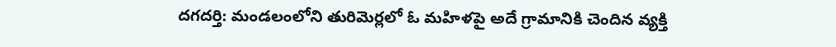దగదర్తి: మండలంలోని తురిమెర్లలో ఓ మహిళపై అదే గ్రామానికి చెందిన వ్యక్తి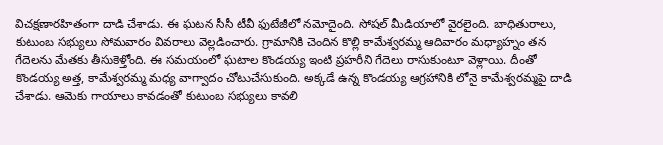విచక్షణారహితంగా దాడి చేశాడు. ఈ ఘటన సీసీ టీవీ ఫుటేజీలో నమోదైంది. సోషల్ మీడియాలో వైరలైంది. బాధితురాలు, కుటుంబ సభ్యులు సోమవారం వివరాలు వెల్లడించారు. గ్రామానికి చెందిన కొల్లి కామేశ్వరమ్మ ఆదివారం మధ్యాహ్నం తన గేదెలను మేతకు తీసుకెళ్తోంది. ఈ సమయంలో ఘటాల కొండయ్య ఇంటి ప్రహరీని గేదెలు రాసుకుంటూ వెళ్లాయి. దీంతో కొండయ్య అత్త, కామేశ్వరమ్మ మధ్య వాగ్వాదం చోటుచేసుకుంది. అక్కడే ఉన్న కొండయ్య ఆగ్రహానికి లోనై కామేశ్వరమ్మపై దాడి చేశాడు. ఆమెకు గాయాలు కావడంతో కుటుంబ సభ్యులు కావలి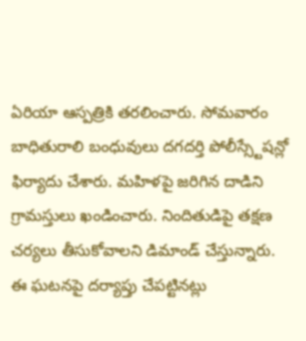ఏరియా ఆస్పత్రికి తరలించారు. సోమవారం బాధితురాలి బంధువులు దగదర్తి పోలీస్స్టేషన్లో ఫిర్యాదు చేశారు. మహిళపై జరిగిన దాడిని గ్రామస్తులు ఖండించారు. నిందితుడిపై తక్షణ చర్యలు తీసుకోవాలని డిమాండ్ చేస్తున్నారు. ఈ ఘటనపై దర్యాప్తు చేపట్టినట్లు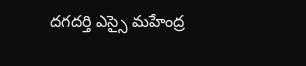దగదర్తి ఎస్సై మహేంద్ర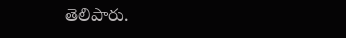తెలిపారు.